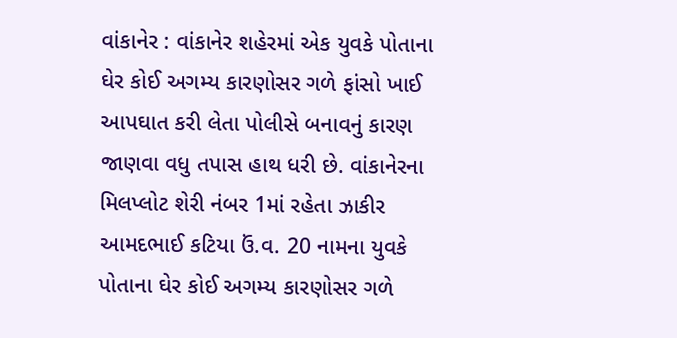વાંકાનેર : વાંકાનેર શહેરમાં એક યુવકે પોતાના ઘેર કોઈ અગમ્ય કારણોસર ગળે ફાંસો ખાઈ આપઘાત કરી લેતા પોલીસે બનાવનું કારણ જાણવા વધુ તપાસ હાથ ધરી છે. વાંકાનેરના મિલપ્લોટ શેરી નંબર 1માં રહેતા ઝાકીર આમદભાઈ કટિયા ઉં.વ. 20 નામના યુવકે પોતાના ઘેર કોઈ અગમ્ય કારણોસર ગળે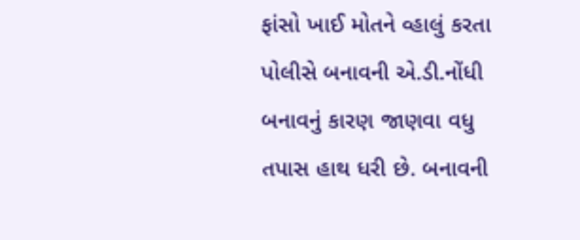ફાંસો ખાઈ મોતને વ્હાલું કરતા પોલીસે બનાવની એ.ડી.નોંધી બનાવનું કારણ જાણવા વધુ તપાસ હાથ ધરી છે. બનાવની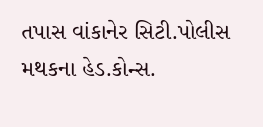તપાસ વાંકાનેર સિટી.પોલીસ મથકના હેડ.કોન્સ.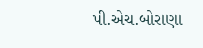પી.એચ.બોરાણા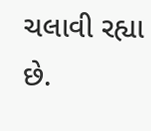ચલાવી રહ્યા છે.